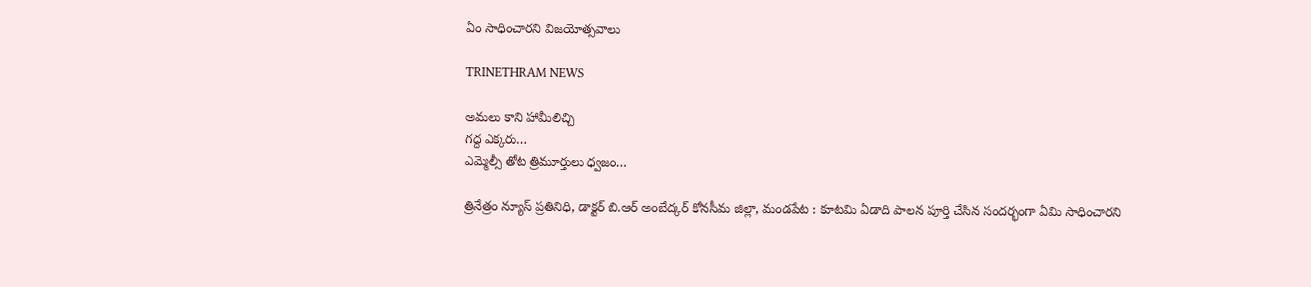ఏం సాధించారని విజయోత్సవాలు

TRINETHRAM NEWS

అమలు కాని హామీలిచ్చి
గద్ద ఎక్కరు…
ఎమ్మెల్సీ తోట త్రిమూర్తులు ధ్వజం…

త్రినేత్రం న్యూస్ ప్రతినిధి, డాక్టర్ బి.ఆర్ అంబేద్కర్ కోనసీమ జిల్లా, మండపేట : కూటమి ఏడాది పాలన పూర్తి చేసిన సందర్భంగా ఏమి సాధించారని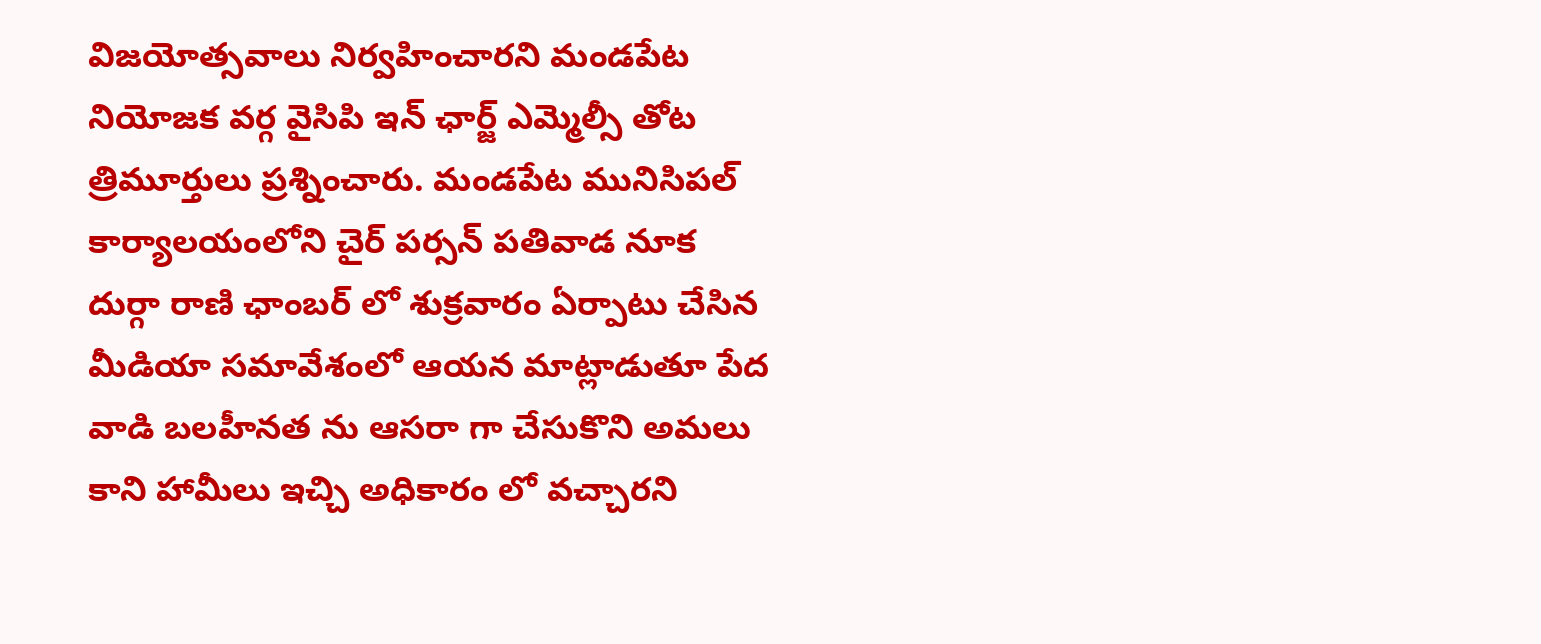విజయోత్సవాలు నిర్వహించారని మండపేట నియోజక వర్గ వైసిపి ఇన్ ఛార్జ్ ఎమ్మెల్సీ తోట త్రిమూర్తులు ప్రశ్నించారు. మండపేట మునిసిపల్ కార్యాలయంలోని చైర్ పర్సన్ పతివాడ నూక దుర్గా రాణి ఛాంబర్ లో శుక్రవారం ఏర్పాటు చేసిన మీడియా సమావేశంలో ఆయన మాట్లాడుతూ పేద వాడి బలహీనత ను ఆసరా గా చేసుకొని అమలు కాని హామీలు ఇచ్చి అధికారం లో వచ్చారని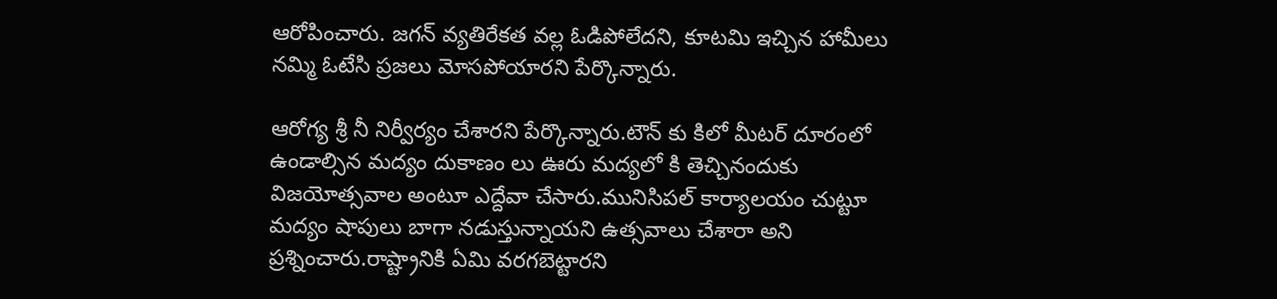ఆరోపించారు. జగన్ వ్యతిరేకత వల్ల ఓడిపోలేదని, కూటమి ఇచ్చిన హామీలు నమ్మి ఓటేసి ప్రజలు మోసపోయారని పేర్కొన్నారు.

ఆరోగ్య శ్రీ నీ నిర్వీర్యం చేశారని పేర్కొన్నారు.టౌన్ కు కిలో మీటర్ దూరంలో ఉండాల్సిన మద్యం దుకాణం లు ఊరు మద్యలో కి తెచ్చినందుకు విజయోత్సవాల అంటూ ఎద్దేవా చేసారు.మునిసిపల్ కార్యాలయం చుట్టూ మద్యం షాపులు బాగా నడుస్తున్నాయని ఉత్సవాలు చేశారా అని ప్రశ్నించారు.రాష్ట్రానికి ఏమి వరగబెట్టారని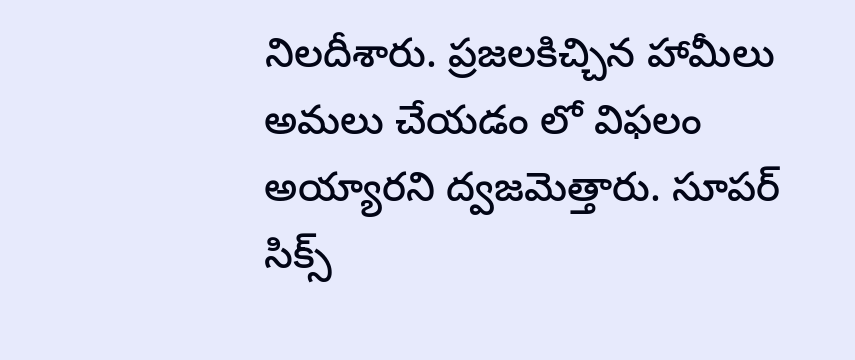నిలదీశారు. ప్రజలకిచ్చిన హామీలు అమలు చేయడం లో విఫలం అయ్యారని ద్వజమెత్తారు. సూపర్ సిక్స్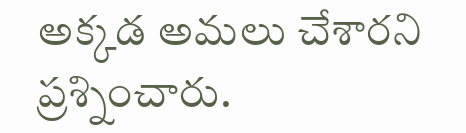అక్కడ అమలు చేశారని ప్రశ్నించారు.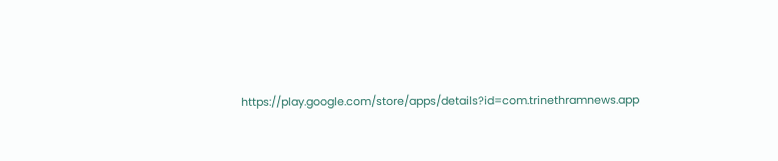https://play.google.com/store/apps/details?id=com.trinethramnews.app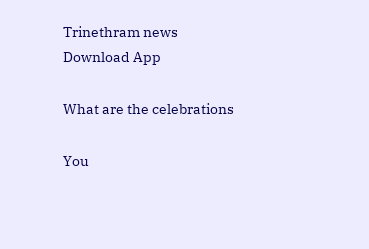Trinethram news
Download App

What are the celebrations

You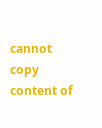cannot copy content of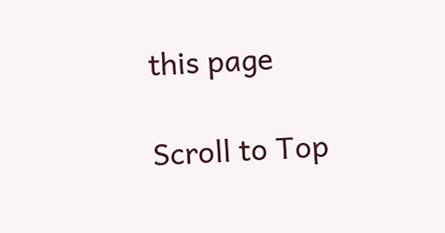this page

Scroll to Top